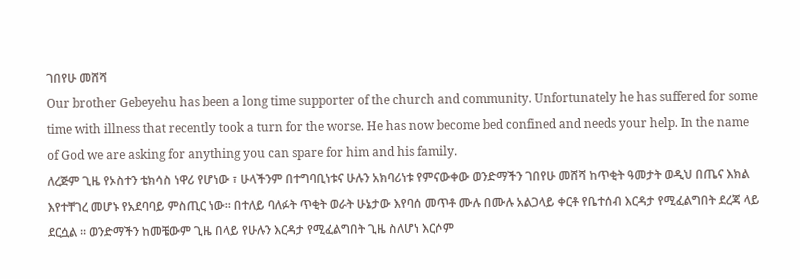ገበየሁ መሸሻ
Our brother Gebeyehu has been a long time supporter of the church and community. Unfortunately he has suffered for some time with illness that recently took a turn for the worse. He has now become bed confined and needs your help. In the name of God we are asking for anything you can spare for him and his family.
ለረጅም ጊዜ የኦስተን ቴክሳስ ነዋሪ የሆነው ፣ ሁላችንም በተግባቢነቱና ሁሉን አክባሪነቱ የምናውቀው ወንድማችን ገበየሁ መሸሻ ከጥቂት ዓመታት ወዲህ በጤና እክል እየተቸገረ መሆኑ የአደባባይ ምስጢር ነው። በተለይ ባለፉት ጥቂት ወራት ሁኔታው እየባሰ መጥቶ ሙሉ በሙሉ አልጋላይ ቀርቶ የቤተሰብ እርዳታ የሚፈልግበት ደረጃ ላይ ደርሷል ። ወንድማችን ከመቼውም ጊዜ በላይ የሁሉን እርዳታ የሚፈልግበት ጊዜ ስለሆነ እርሶም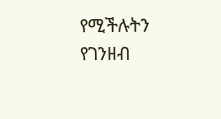የሚችሉትን የገንዘብ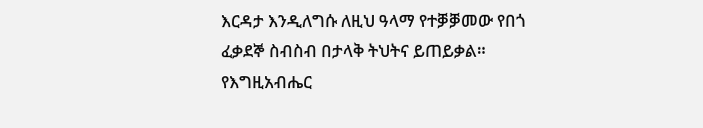እርዳታ እንዲለግሱ ለዚህ ዓላማ የተቓቓመው የበጎ ፈቃደኞ ስብስብ በታላቅ ትህትና ይጠይቃል። የእግዚአብሔር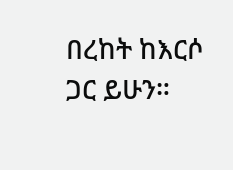በረከት ከእርሶ ጋር ይሁን።